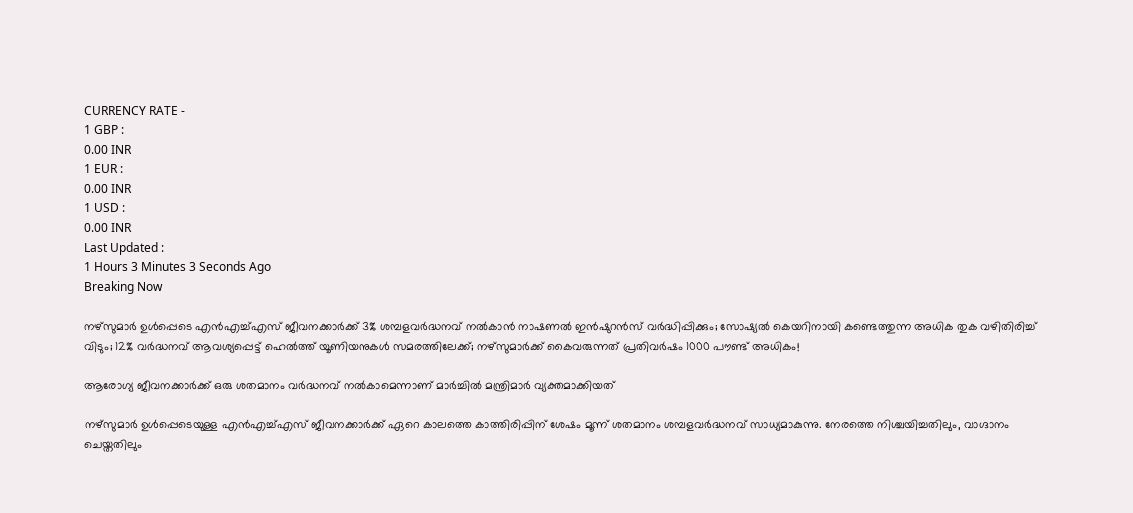CURRENCY RATE -
1 GBP :
0.00 INR
1 EUR :
0.00 INR
1 USD :
0.00 INR
Last Updated :
1 Hours 3 Minutes 3 Seconds Ago
Breaking Now

നഴ്‌സുമാര്‍ ഉള്‍പ്പെടെ എന്‍എച്ച്എസ് ജീവനക്കാര്‍ക്ക് 3% ശമ്പളവര്‍ദ്ധനവ് നല്‍കാന്‍ നാഷണല്‍ ഇന്‍ഷുറന്‍സ് വര്‍ദ്ധിപ്പിക്കും; സോഷ്യല്‍ കെയറിനായി കണ്ടെത്തുന്ന അധിക തുക വഴിതിരിച്ച് വിടും; 12% വര്‍ദ്ധനവ് ആവശ്യപ്പെട്ട് ഹെല്‍ത്ത് യൂണിയനുകള്‍ സമരത്തിലേക്ക്; നഴ്‌സുമാര്‍ക്ക് കൈവരുന്നത് പ്രതിവര്‍ഷം 1000 പൗണ്ട് അധികം!

ആരോഗ്യ ജീവനക്കാര്‍ക്ക് ഒരു ശതമാനം വര്‍ദ്ധനവ് നല്‍കാമെന്നാണ് മാര്‍ച്ചില്‍ മന്ത്രിമാര്‍ വ്യക്തമാക്കിയത്

നഴ്‌സുമാര്‍ ഉള്‍പ്പെടെയുള്ള എന്‍എച്ച്എസ് ജീവനക്കാര്‍ക്ക് ഏറെ കാലത്തെ കാത്തിരിപ്പിന് ശേഷം മൂന്ന് ശതമാനം ശമ്പളവര്‍ദ്ധനവ് സാധ്യമാകുന്നു. നേരത്തെ നിശ്ചയിച്ചതിലും, വാഗ്ദാനം ചെയ്തതിലും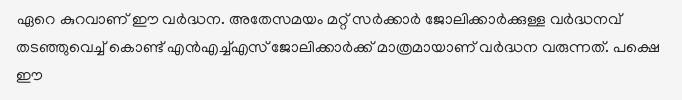ഏറെ കുറവാണ് ഈ വര്‍ദ്ധന. അതേസമയം മറ്റ് സര്‍ക്കാര്‍ ജോലിക്കാര്‍ക്കുള്ള വര്‍ദ്ധനവ് തടഞ്ഞുവെച്ച് കൊണ്ട് എന്‍എച്ച്എസ് ജോലിക്കാര്‍ക്ക് മാത്രമായാണ് വര്‍ദ്ധന വരുന്നത്. പക്ഷെ ഈ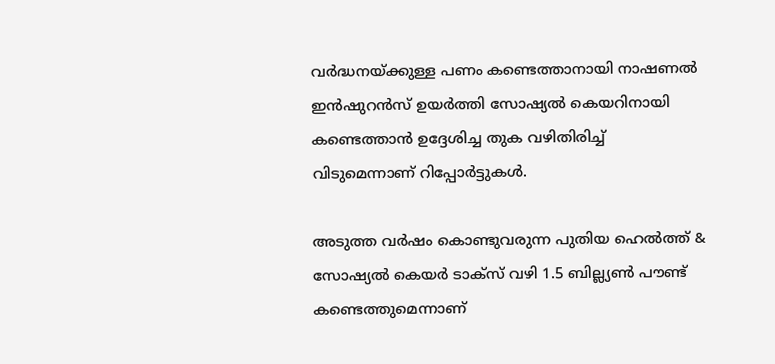വര്‍ദ്ധനയ്ക്കുള്ള പണം കണ്ടെത്താനായി നാഷണല്‍ ഇന്‍ഷുറന്‍സ് ഉയര്‍ത്തി സോഷ്യല്‍ കെയറിനായി കണ്ടെത്താന്‍ ഉദ്ദേശിച്ച തുക വഴിതിരിച്ച് വിടുമെന്നാണ് റിപ്പോര്‍ട്ടുകള്‍.

അടുത്ത വര്‍ഷം കൊണ്ടുവരുന്ന പുതിയ ഹെല്‍ത്ത് & സോഷ്യല്‍ കെയര്‍ ടാക്‌സ് വഴി 1.5 ബില്ല്യണ്‍ പൗണ്ട് കണ്ടെത്തുമെന്നാണ്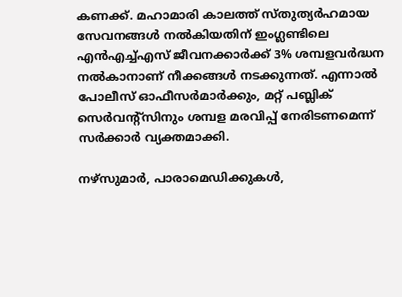കണക്ക്. മഹാമാരി കാലത്ത് സ്തുത്യര്‍ഹമായ സേവനങ്ങള്‍ നല്‍കിയതിന് ഇംഗ്ലണ്ടിലെ എന്‍എച്ച്എസ് ജീവനക്കാര്‍ക്ക് 3% ശമ്പളവര്‍ദ്ധന നല്‍കാനാണ് നീക്കങ്ങള്‍ നടക്കുന്നത്. എന്നാല്‍ പോലീസ് ഓഫീസര്‍മാര്‍ക്കും, മറ്റ് പബ്ലിക് സെര്‍വന്റ്‌സിനും ശമ്പള മരവിപ്പ് നേരിടണമെന്ന് സര്‍ക്കാര്‍ വ്യക്തമാക്കി.

നഴ്‌സുമാര്‍, പാരാമെഡിക്കുകള്‍,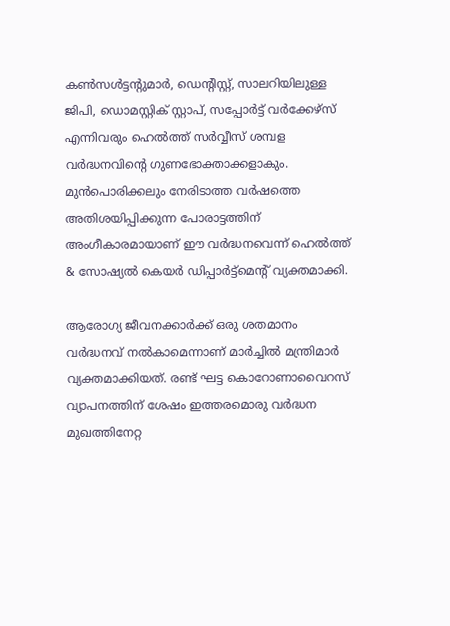കണ്‍സള്‍ട്ടന്റുമാര്‍, ഡെന്റിസ്റ്റ്, സാലറിയിലുള്ള ജിപി, ഡൊമസ്റ്റിക് സ്റ്റാപ്, സപ്പോര്‍ട്ട് വര്‍ക്കേഴ്‌സ് എന്നിവരും ഹെല്‍ത്ത് സര്‍വ്വീസ് ശമ്പള വര്‍ദ്ധനവിന്റെ ഗുണഭോക്താക്കളാകും. മുന്‍പൊരിക്കലും നേരിടാത്ത വര്‍ഷത്തെ അതിശയിപ്പിക്കുന്ന പോരാട്ടത്തിന് അംഗീകാരമായാണ് ഈ വര്‍ദ്ധനവെന്ന് ഹെല്‍ത്ത് & സോഷ്യല്‍ കെയര്‍ ഡിപ്പാര്‍ട്ട്‌മെന്റ് വ്യക്തമാക്കി.

ആരോഗ്യ ജീവനക്കാര്‍ക്ക് ഒരു ശതമാനം വര്‍ദ്ധനവ് നല്‍കാമെന്നാണ് മാര്‍ച്ചില്‍ മന്ത്രിമാര്‍ വ്യക്തമാക്കിയത്. രണ്ട് ഘട്ട കൊറോണാവൈറസ് വ്യാപനത്തിന് ശേഷം ഇത്തരമൊരു വര്‍ദ്ധന മുഖത്തിനേറ്റ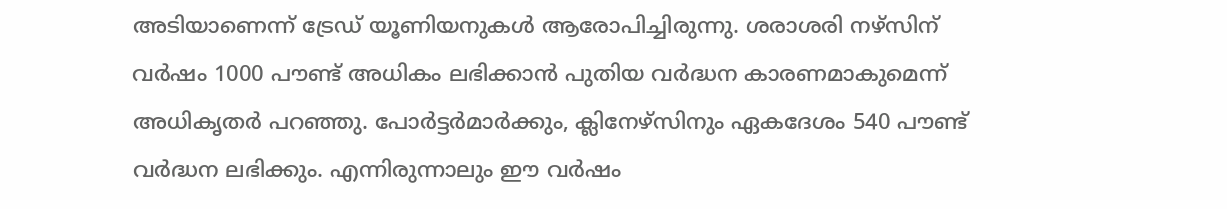അടിയാണെന്ന് ട്രേഡ് യൂണിയനുകള്‍ ആരോപിച്ചിരുന്നു. ശരാശരി നഴ്‌സിന് വര്‍ഷം 1000 പൗണ്ട് അധികം ലഭിക്കാന്‍ പുതിയ വര്‍ദ്ധന കാരണമാകുമെന്ന് അധികൃതര്‍ പറഞ്ഞു. പോര്‍ട്ടര്‍മാര്‍ക്കും, ക്ലിനേഴ്‌സിനും ഏകദേശം 540 പൗണ്ട് വര്‍ദ്ധന ലഭിക്കും. എന്നിരുന്നാലും ഈ വര്‍ഷം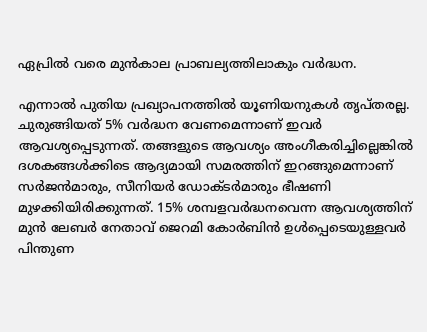ഏപ്രില്‍ വരെ മുന്‍കാല പ്രാബല്യത്തിലാകും വര്‍ദ്ധന.

എന്നാല്‍ പുതിയ പ്രഖ്യാപനത്തില്‍ യൂണിയനുകള്‍ തൃപ്തരല്ല. ചുരുങ്ങിയത് 5% വര്‍ദ്ധന വേണമെന്നാണ് ഇവര്‍ ആവശ്യപ്പെടുന്നത്. തങ്ങളുടെ ആവശ്യം അംഗീകരിച്ചില്ലെങ്കില്‍ ദശകങ്ങള്‍ക്കിടെ ആദ്യമായി സമരത്തിന് ഇറങ്ങുമെന്നാണ് സര്‍ജന്‍മാരും, സീനിയര്‍ ഡോക്ടര്‍മാരും ഭീഷണി മുഴക്കിയിരിക്കുന്നത്. 15% ശമ്പളവര്‍ദ്ധനവെന്ന ആവശ്യത്തിന് മുന്‍ ലേബര്‍ നേതാവ് ജെറമി കോര്‍ബിന്‍ ഉള്‍പ്പെടെയുള്ളവര്‍ പിന്തുണ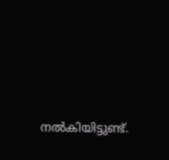നല്‍കിയിട്ടുണ്ട്.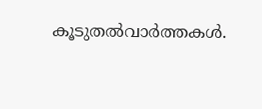കൂടുതല്‍വാര്‍ത്തകള്‍.